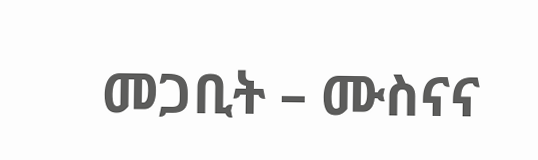መጋቢት – ሙስናና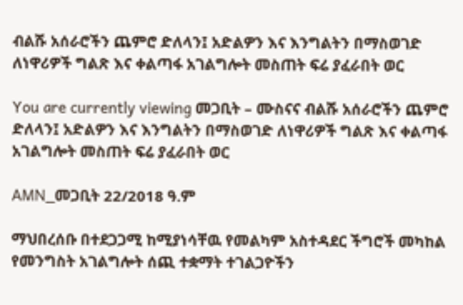ብልሹ አሰራሮችን ጨምሮ ድለላን፤ አድልዎን እና እንግልትን በማስወገድ ለነዋሪዎች ግልጽ እና ቀልጣፋ አገልግሎት መስጠት ፍሬ ያፈራበት ወር

You are currently viewing መጋቢት – ሙስናና ብልሹ አሰራሮችን ጨምሮ ድለላን፤ አድልዎን እና እንግልትን በማስወገድ ለነዋሪዎች ግልጽ እና ቀልጣፋ አገልግሎት መስጠት ፍሬ ያፈራበት ወር

AMN_መጋቢት 22/2018 ዓ.ም

ማህበረሰቡ በተደጋጋሚ ከሚያነሳቸዉ የመልካም አስተዳደር ችግሮች መካከል የመንግስት አገልግሎት ሰጪ ተቋማት ተገልጋዮችን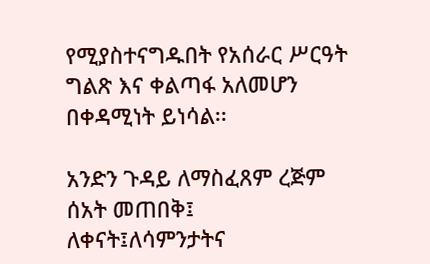የሚያስተናግዱበት የአሰራር ሥርዓት ግልጽ እና ቀልጣፋ አለመሆን በቀዳሚነት ይነሳል፡፡

አንድን ጉዳይ ለማስፈጸም ረጅም ሰአት መጠበቅ፤ ለቀናት፤ለሳምንታትና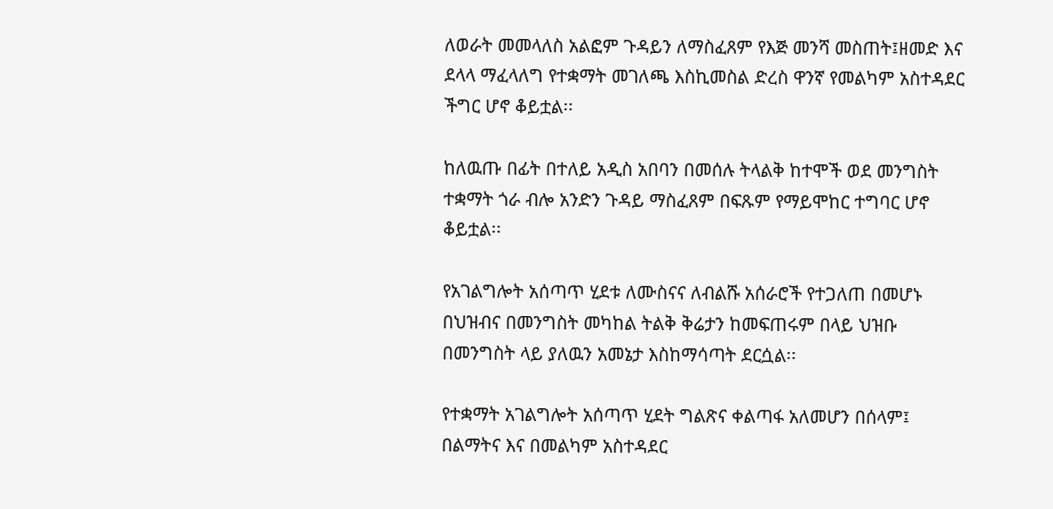ለወራት መመላለስ አልፎም ጉዳይን ለማስፈጸም የእጅ መንሻ መስጠት፤ዘመድ እና ደላላ ማፈላለግ የተቋማት መገለጫ እስኪመስል ድረስ ዋንኛ የመልካም አስተዳደር ችግር ሆኖ ቆይቷል፡፡

ከለዉጡ በፊት በተለይ አዲስ አበባን በመሰሉ ትላልቅ ከተሞች ወደ መንግስት ተቋማት ጎራ ብሎ አንድን ጉዳይ ማስፈጸም በፍጹም የማይሞከር ተግባር ሆኖ ቆይቷል፡፡

የአገልግሎት አሰጣጥ ሂደቱ ለሙስናና ለብልሹ አሰራሮች የተጋለጠ በመሆኑ በህዝብና በመንግስት መካከል ትልቅ ቅሬታን ከመፍጠሩም በላይ ህዝቡ በመንግስት ላይ ያለዉን አመኔታ እስከማሳጣት ደርሷል፡፡

የተቋማት አገልግሎት አሰጣጥ ሂደት ግልጽና ቀልጣፋ አለመሆን በሰላም፤ በልማትና እና በመልካም አስተዳደር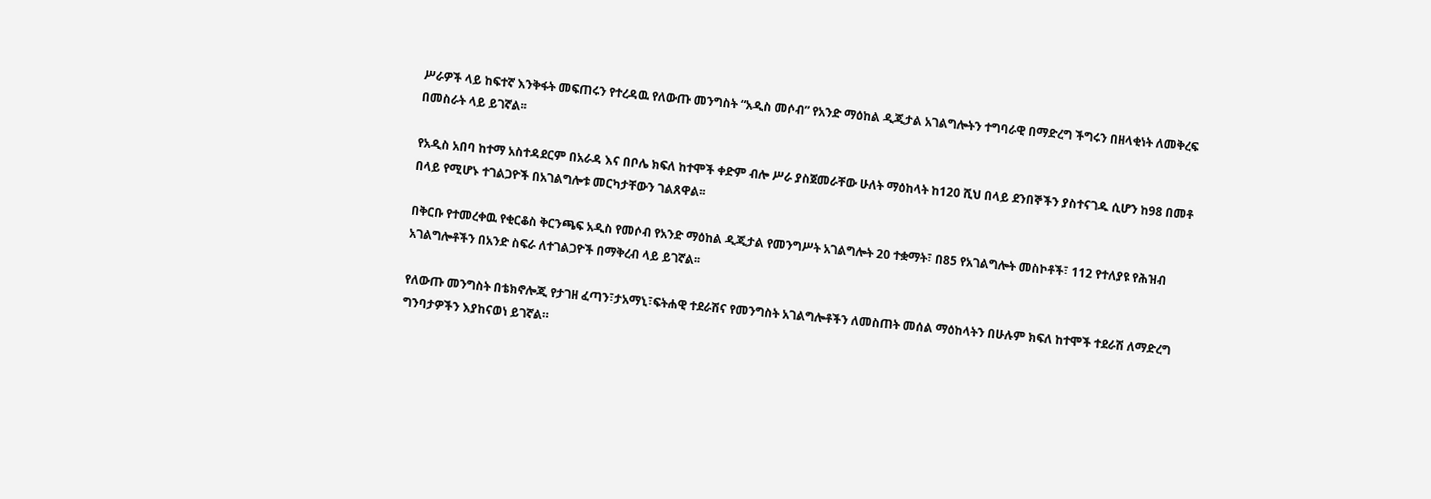ሥራዎች ላይ ከፍተኛ እንቅፋት መፍጠሩን የተረዳዉ የለውጡ መንግስት “አዲስ መሶብ” የአንድ ማዕከል ዲጂታል አገልግሎትን ተግባራዊ በማድረግ ችግሩን በዘላቂነት ለመቅረፍ በመስራት ላይ ይገኛል፡፡

የአዲስ አበባ ከተማ አስተዳደርም በአራዳ እና በቦሌ ክፍለ ከተሞች ቀድም ብሎ ሥራ ያስጀመራቸው ሁለት ማዕከላት ከ120 ሺህ በላይ ደንበኞችን ያስተናገዱ ሲሆን ከ98 በመቶ በላይ የሚሆኑ ተገልጋዮች በአገልግሎቱ መርካታቸውን ገልጸዋል፡፡

በቅርቡ የተመረቀዉ የቂርቆስ ቅርንጫፍ አዲስ የመሶብ የአንድ ማዕከል ዲጂታል የመንግሥት አገልግሎት 20 ተቋማት፣ በ85 የአገልግሎት መስኮቶች፣ 112 የተለያዩ የሕዝብ አገልግሎቶችን በአንድ ስፍራ ለተገልጋዮች በማቅረብ ላይ ይገኛል፡፡

የለውጡ መንግስት በቴክኖሎጂ የታገዘ ፈጣን፣ታአማኒ፣ፍትሐዊ ተደራሽና የመንግስት አገልግሎቶችን ለመስጠት መሰል ማዕከላትን በሁሉም ክፍለ ከተሞች ተደራሽ ለማድረግ ግንባታዎችን እያከናወነ ይገኛል።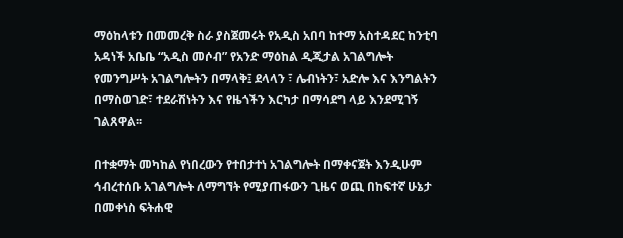ማዕከላቱን በመመረቅ ስራ ያስጀመሩት የአዲስ አበባ ከተማ አስተዳደር ከንቲባ አዳነች አቤቤ “አዲስ መሶብ” የአንድ ማዕከል ዲጂታል አገልግሎት የመንግሥት አገልግሎትን በማላቅ፤ ደላላን ፣ ሌብነትን፣ አድሎ እና እንግልትን በማስወገድ፣ ተደራሽነትን እና የዜጎችን እርካታ በማሳደግ ላይ እንደሚገኝ ገልጸዋል፡፡

በተቋማት መካከል የነበረውን የተበታተነ አገልግሎት በማቀናጀት እንዲሁም ኅብረተሰቡ አገልግሎት ለማግኘት የሚያጠፋውን ጊዜና ወጪ በከፍተኛ ሁኔታ በመቀነስ ፍትሐዊ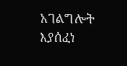አገልግሎት እያሰፈነ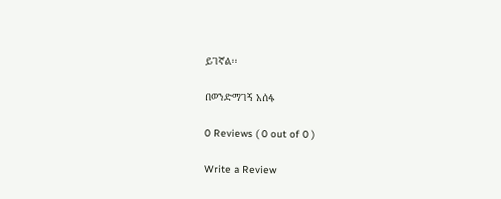ይገኛል፡፡

በወንድማገኝ አሰፋ

0 Reviews ( 0 out of 0 )

Write a Review